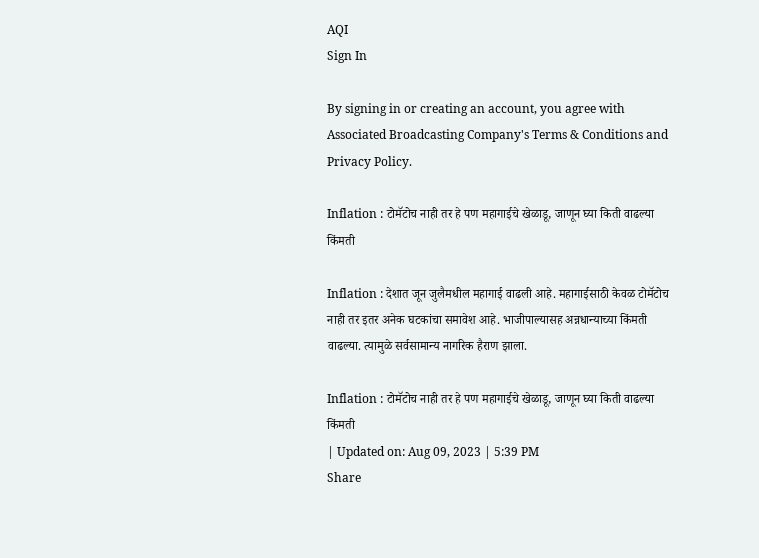AQI
Sign In

By signing in or creating an account, you agree with Associated Broadcasting Company's Terms & Conditions and Privacy Policy.

Inflation : टोमॅटोच नाही तर हे पण महागाईचे खेळाडू, जाणून घ्या किती वाढल्या किंमती

Inflation : देशात जून जुलैमधील महागाई वाढली आहे. महागाईसाठी केवळ टोमॅटोच नाही तर इतर अनेक घटकांचा समावेश आहे. भाजीपाल्यासह अन्नधान्याच्या किंमती वाढल्या. त्यामुळे सर्वसामान्य नागरिक हैराण झाला.

Inflation : टोमॅटोच नाही तर हे पण महागाईचे खेळाडू, जाणून घ्या किती वाढल्या किंमती
| Updated on: Aug 09, 2023 | 5:39 PM
Share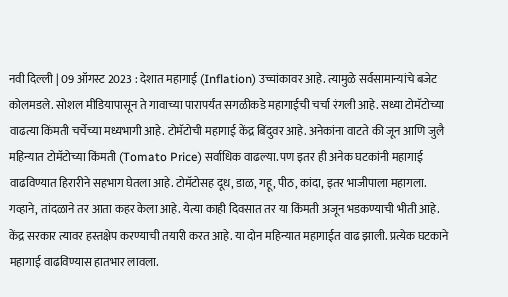नवी दिल्ली | 09 ऑगस्ट 2023 : देशात महागाई (Inflation) उच्चांकावर आहे. त्यामुळे सर्वसामान्यांचे बजेट कोलमडले. सोशल मीडियापासून ते गावाच्या पारापर्यंत सगळीकडे महागाईची चर्चा रंगली आहे. सध्या टोमॅटोच्या वाढत्या किंमती चर्चेच्या मध्यभागी आहे. टोमॅटोची महागाई केंद्र बिंदुवर आहे. अनेकांना वाटते की जून आणि जुलै महिन्यात टोमॅटोच्या किंमती (Tomato Price) सर्वाधिक वाढल्या. पण इतर ही अनेक घटकांनी महागाई वाढविण्यात हिरारीने सहभाग घेतला आहे. टोमॅटोसह दूध, डाळ, गहू, पीठ, कांदा, इतर भाजीपाला महागला. गव्हाने, तांदळाने तर आता कहर केला आहे. येत्या काही दिवसात तर या किंमती अजून भडकण्याची भीती आहे. केंद्र सरकार त्यावर हस्तक्षेप करण्याची तयारी करत आहे. या दोन महिन्यात महागाईत वाढ झाली. प्रत्येक घटकाने महागाई वाढविण्यास हातभार लावला.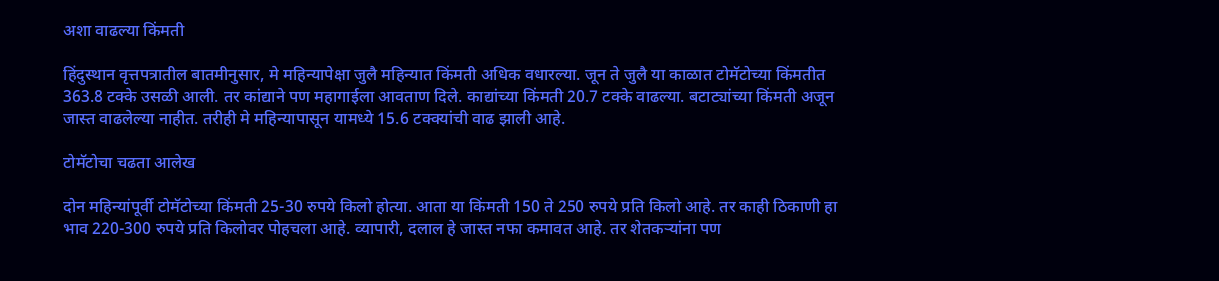अशा वाढल्या किंमती

हिंदुस्थान वृत्तपत्रातील बातमीनुसार, मे महिन्यापेक्षा जुलै महिन्यात किंमती अधिक वधारल्या. जून ते जुलै या काळात टोमॅटोच्या किंमतीत 363.8 टक्के उसळी आली. तर कांद्याने पण महागाईला आवताण दिले. काद्यांच्या किंमती 20.7 टक्के वाढल्या. बटाट्यांच्या किंमती अजून जास्त वाढलेल्या नाहीत. तरीही मे महिन्यापासून यामध्ये 15.6 टक्क्यांची वाढ झाली आहे.

टोमॅटोचा चढता आलेख

दोन महिन्यांपूर्वी टोमॅटोच्या किंमती 25-30 रुपये किलो होत्या. आता या किंमती 150 ते 250 रुपये प्रति किलो आहे. तर काही ठिकाणी हा भाव 220-300 रुपये प्रति किलोवर पोहचला आहे. व्यापारी, दलाल हे जास्त नफा कमावत आहे. तर शेतकऱ्यांना पण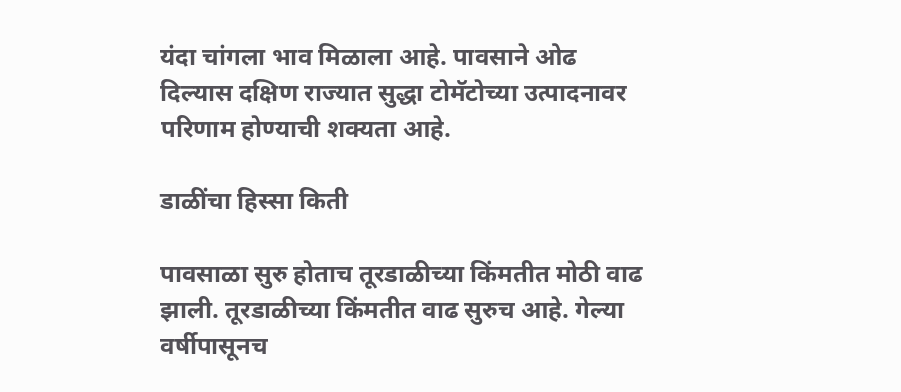यंदा चांगला भाव मिळाला आहे. पावसाने ओढ दिल्यास दक्षिण राज्यात सुद्धा टोमॅटोच्या उत्पादनावर परिणाम होण्याची शक्यता आहे.

डाळींचा हिस्सा किती

पावसाळा सुरु होताच तूरडाळीच्या किंमतीत मोठी वाढ झाली. तूरडाळीच्या किंमतीत वाढ सुरुच आहे. गेल्या वर्षीपासूनच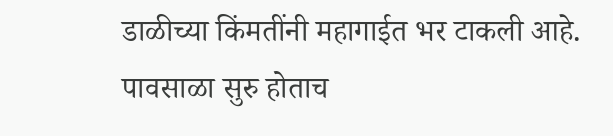डाळीच्या किंमतींनी महागाईत भर टाकली आहे. पावसाळा सुरु होताच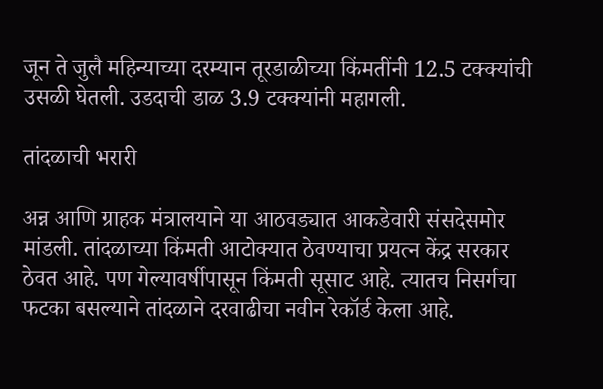जून ते जुलै महिन्याच्या दरम्यान तूरडाळीच्या किंमतींनी 12.5 टक्क्यांची उसळी घेतली. उडदाची डाळ 3.9 टक्क्यांनी महागली.

तांदळाची भरारी

अन्न आणि ग्राहक मंत्रालयाने या आठवड्यात आकडेवारी संसदेसमोर मांडली. तांदळाच्या किंमती आटोक्यात ठेवण्याचा प्रयत्न केंद्र सरकार ठेवत आहे. पण गेल्यावर्षीपासून किंमती सूसाट आहे. त्यातच निसर्गचा फटका बसल्याने तांदळाने दरवाढीचा नवीन रेकॉर्ड केला आहे.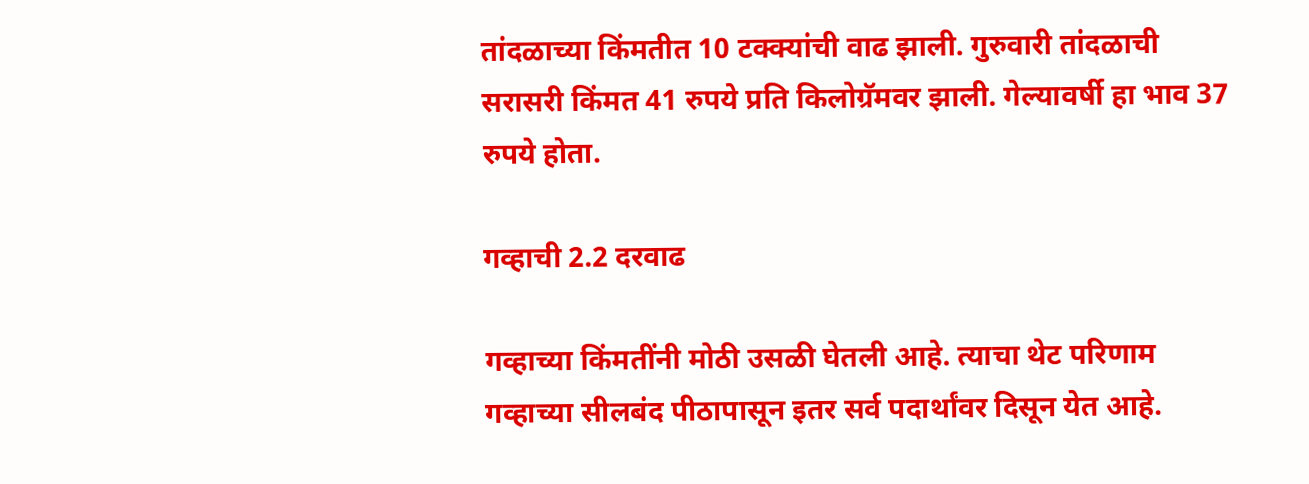तांदळाच्या किंमतीत 10 टक्क्यांची वाढ झाली. गुरुवारी तांदळाची सरासरी किंमत 41 रुपये प्रति किलोग्रॅमवर झाली. गेल्यावर्षी हा भाव 37 रुपये होता.

गव्हाची 2.2 दरवाढ

गव्हाच्या किंमतींनी मोठी उसळी घेतली आहे. त्याचा थेट परिणाम गव्हाच्या सीलबंद पीठापासून इतर सर्व पदार्थांवर दिसून येत आहे.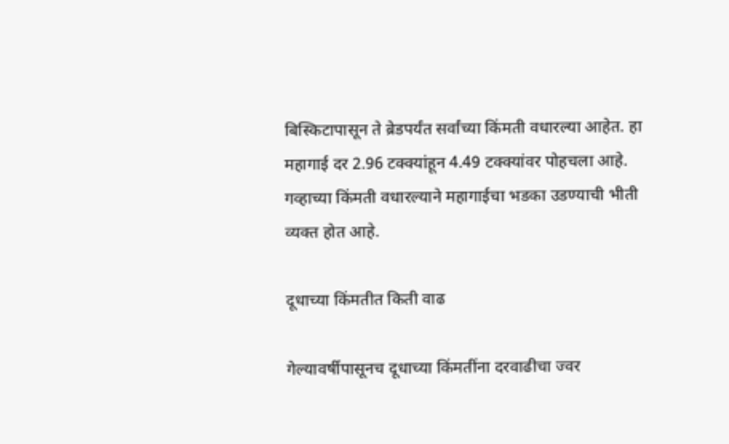बिस्किटापासून ते ब्रेडपर्यंत सर्वांच्या किंमती वधारल्या आहेत. हा महागाई दर 2.96 टक्क्यांहून 4.49 टक्क्यांवर पोहचला आहे. गव्हाच्या किंमती वधारल्याने महागाईचा भडका उडण्याची भीती व्यक्त होत आहे.

दूधाच्या किंमतीत किती वाढ

गेल्यावर्षीपासूनच दूधाच्या किंमतींना दरवाढीचा ज्वर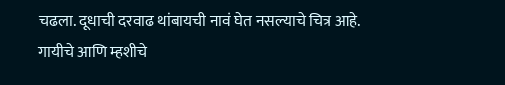चढला. दूधाची दरवाढ थांबायची नावं घेत नसल्याचे चित्र आहे. गायीचे आणि म्हशीचे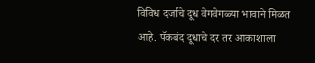विविध दर्जाचे दूध वेगवेगळ्या भावाने मिळत आहे. पॅकबंद दूधाचे दर तर आकाशाला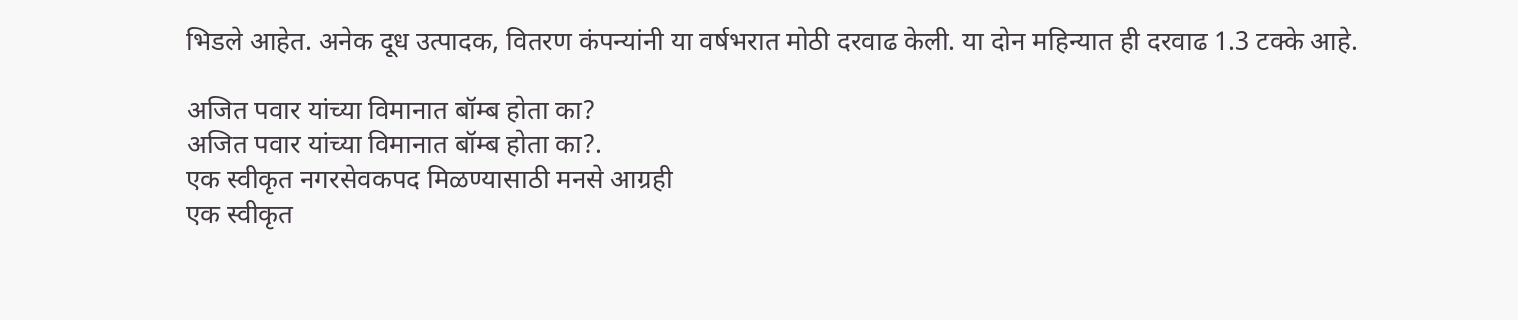भिडले आहेत. अनेक दूध उत्पादक, वितरण कंपन्यांनी या वर्षभरात मोठी दरवाढ केली. या दोन महिन्यात ही दरवाढ 1.3 टक्के आहे.

अजित पवार यांच्या विमानात बॉम्ब होता का?
अजित पवार यांच्या विमानात बॉम्ब होता का?.
एक स्वीकृत नगरसेवकपद मिळण्यासाठी मनसे आग्रही
एक स्वीकृत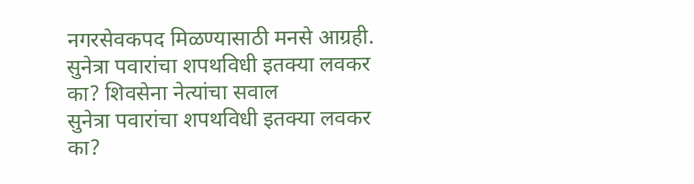नगरसेवकपद मिळण्यासाठी मनसे आग्रही.
सुनेत्रा पवारांचा शपथविधी इतक्या लवकर का? शिवसेना नेत्यांचा सवाल
सुनेत्रा पवारांचा शपथविधी इतक्या लवकर का?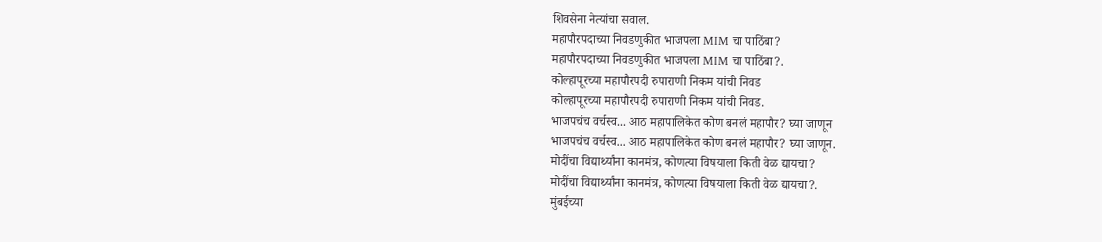शिवसेना नेत्यांचा सवाल.
महापौरपदाच्या निवडणुकीत भाजपला MIM चा पाठिंबा?
महापौरपदाच्या निवडणुकीत भाजपला MIM चा पाठिंबा?.
कोल्हापूरच्या महापौरपदी रुपाराणी निकम यांची निवड
कोल्हापूरच्या महापौरपदी रुपाराणी निकम यांची निवड.
भाजपचंच वर्चस्व... आठ महापालिकेत कोण बनलं महापौर? घ्या जाणून
भाजपचंच वर्चस्व... आठ महापालिकेत कोण बनलं महापौर? घ्या जाणून.
मोदींचा विद्यार्थ्यांना कानमंत्र, कोणत्या विषयाला किती वेळ द्यायचा?
मोदींचा विद्यार्थ्यांना कानमंत्र, कोणत्या विषयाला किती वेळ द्यायचा?.
मुंबईच्या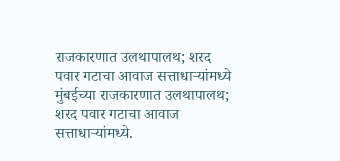राजकारणात उलथापालथ; शरद पवार गटाचा आवाज सत्ताधाऱ्यांमध्ये
मुंबईच्या राजकारणात उलथापालथ; शरद पवार गटाचा आवाज सत्ताधाऱ्यांमध्ये.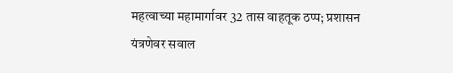महत्वाच्या महामार्गावर 32 तास वाहतूक ठप्प; प्रशासन यंत्रणेवर सवाल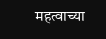महत्वाच्या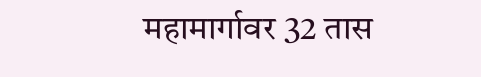महामार्गावर 32 तास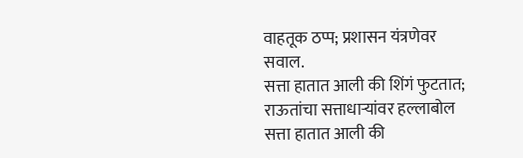वाहतूक ठप्प; प्रशासन यंत्रणेवर सवाल.
सत्ता हातात आली की शिंगं फुटतात; राऊतांचा सत्ताधाऱ्यांवर हल्लाबोल
सत्ता हातात आली की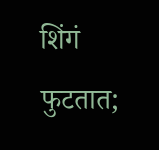शिंगं फुटतात;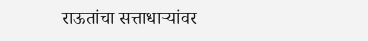राऊतांचा सत्ताधाऱ्यांवर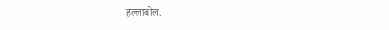हल्लाबोल.